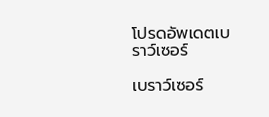โปรดอัพเดตเบราว์เซอร์

เบราว์เซอร์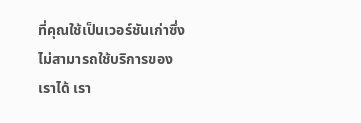ที่คุณใช้เป็นเวอร์ชันเก่าซึ่งไม่สามารถใช้บริการของเราได้ เรา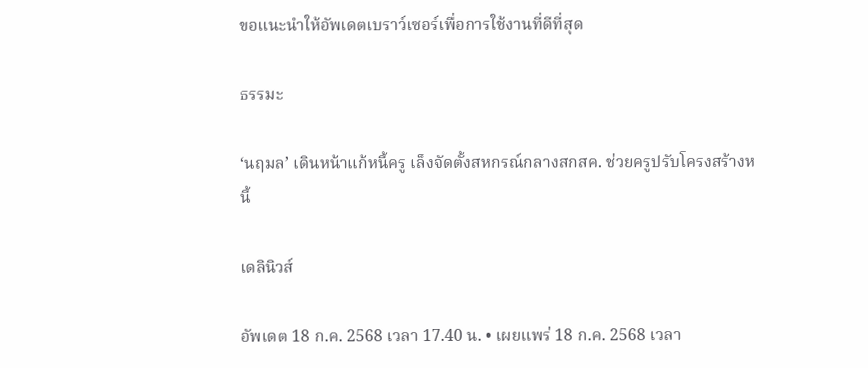ขอแนะนำให้อัพเดตเบราว์เซอร์เพื่อการใช้งานที่ดีที่สุด

ธรรมะ

‘นฤมล’ เดินหน้าแก้หนี้ครู เล็งจัดตั้งสหกรณ์กลางสกสค. ช่วยครูปรับโครงสร้างหนี้

เดลินิวส์

อัพเดต 18 ก.ค. 2568 เวลา 17.40 น. • เผยแพร่ 18 ก.ค. 2568 เวลา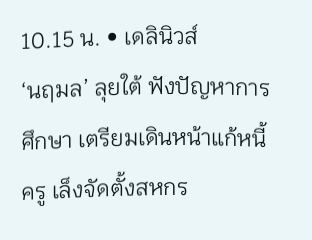10.15 น. • เดลินิวส์
‘นฤมล’ ลุยใต้ ฟังปัญหาการศึกษา เตรียมเดินหน้าแก้หนี้ครู เล็งจัดตั้งสหกร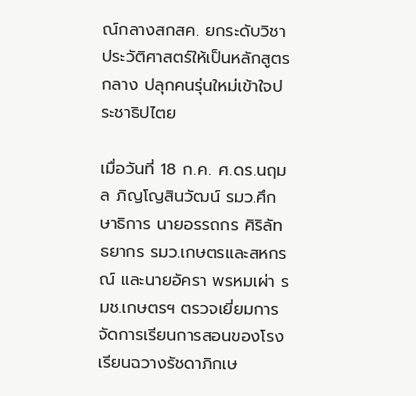ณ์กลางสกสค. ยกระดับวิชาประวัติศาสตร์ให้เป็นหลักสูตรกลาง ปลุกคนรุ่นใหม่เข้าใจประชาธิปไตย

เมื่อวันที่ 18 ก.ค. ศ.ดร.นฤมล ภิญโญสินวัฒน์ รมว.ศึกษาธิการ นายอรรถกร ศิริลัทธยากร รมว.เกษตรและสหกรณ์ และนายอัครา พรหมเผ่า รมช.เกษตรฯ ตรวจเยี่ยมการจัดการเรียนการสอนของโรงเรียนฉวางรัชดาภิกเษ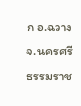ก อ.ฉวาง จ.นครศรีธรรมราช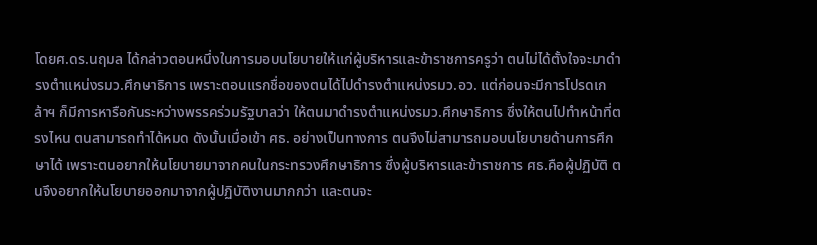โดยศ.ดร.นฤมล ได้กล่าวตอนหนึ่งในการมอบนโยบายให้แก่ผู้บริหารและข้าราชการครูว่า ตนไม่ได้ตั้งใจจะมาดำรงตำแหน่งรมว.ศึกษาธิการ เพราะตอนแรกชื่อของตนได้ไปดำรงตำแหน่งรมว.อว. แต่ก่อนจะมีการโปรดเกล้าฯ ก็มีการหารือกันระหว่างพรรคร่วมรัฐบาลว่า ให้ตนมาดำรงตำแหน่งรมว.ศึกษาธิการ ซึ่งให้ตนไปทำหน้าที่ตรงไหน ตนสามารถทำได้หมด ดังนั้นเมื่อเข้า ศธ. อย่างเป็นทางการ ตนจึงไม่สามารถมอบนโยบายด้านการศึกษาได้ เพราะตนอยากให้นโยบายมาจากคนในกระทรวงศึกษาธิการ ซึ่งผู้บริหารและข้าราชการ ศธ.คือผู้ปฏิบัติ ตนจึงอยากให้นโยบายออกมาจากผู้ปฏิบัติงานมากกว่า และตนจะ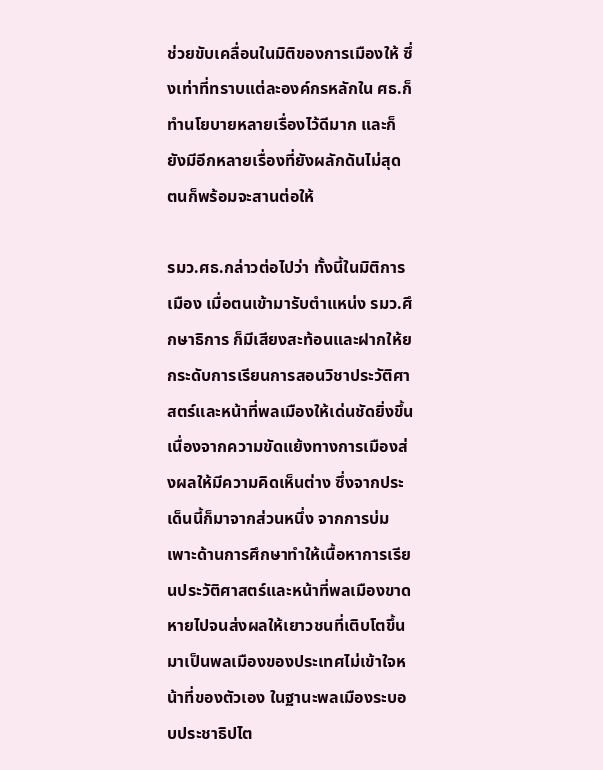ช่วยขับเคลื่อนในมิติของการเมืองให้ ซึ่งเท่าที่ทราบแต่ละองค์กรหลักใน ศธ.ก็ทำนโยบายหลายเรื่องไว้ดีมาก และก็ยังมีอีกหลายเรื่องที่ยังผลักดันไม่สุด ตนก็พร้อมจะสานต่อให้

รมว.ศธ.กล่าวต่อไปว่า ทั้งนี้ในมิติการเมือง เมื่อตนเข้ามารับตำแหน่ง รมว.ศึกษาธิการ ก็มีเสียงสะท้อนและฝากให้ยกระดับการเรียนการสอนวิชาประวัติศาสตร์และหน้าที่พลเมืองให้เด่นชัดยิ่งขึ้น เนื่องจากความขัดแย้งทางการเมืองส่งผลให้มีความคิดเห็นต่าง ซึ่งจากประเด็นนี้ก็มาจากส่วนหนึ่ง จากการบ่มเพาะด้านการศึกษาทำให้เนื้อหาการเรียนประวัติศาสตร์และหน้าที่พลเมืองขาดหายไปจนส่งผลให้เยาวชนที่เติบโตขึ้นมาเป็นพลเมืองของประเทศไม่เข้าใจหน้าที่ของตัวเอง ในฐานะพลเมืองระบอบประชาธิปไต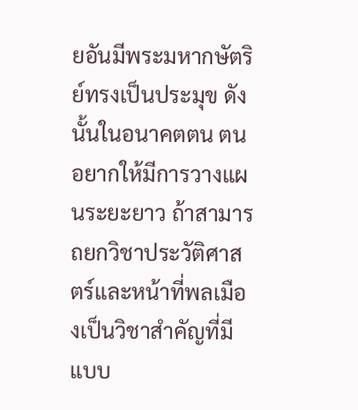ยอันมีพระมหากษัตริย์ทรงเป็นประมุข ดังนั้นในอนาคตตน ตนอยากให้มีการวางแผนระยะยาว ถ้าสามารถยกวิชาประวัติศาสตร์และหน้าที่พลเมืองเป็นวิชาสำคัญที่มีแบบ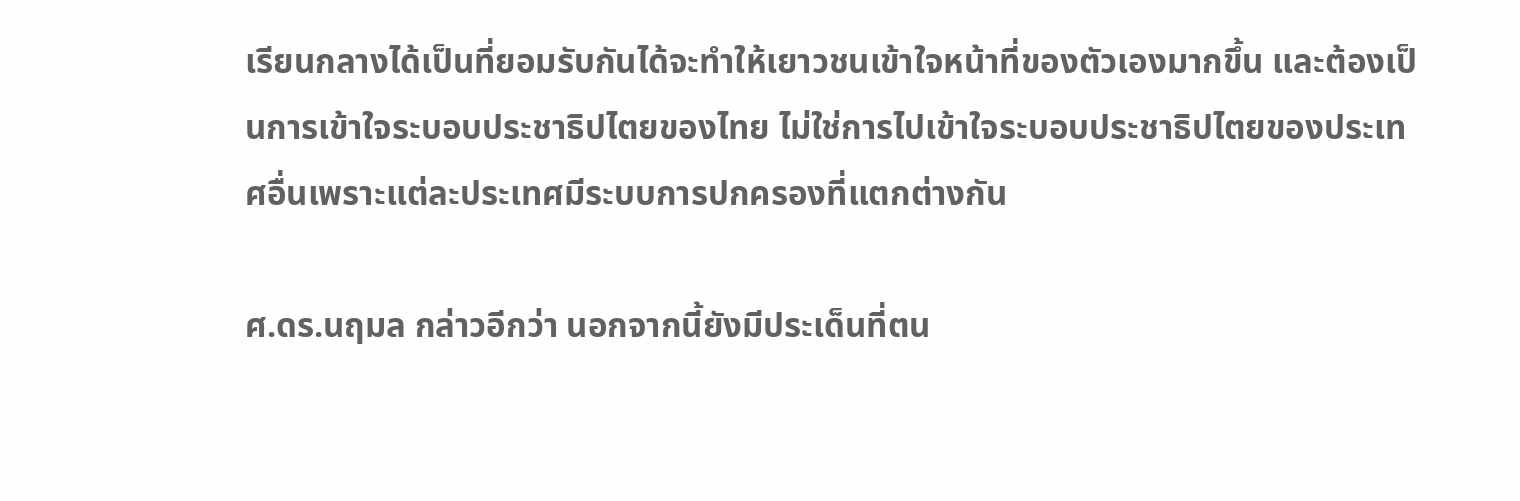เรียนกลางได้เป็นที่ยอมรับกันได้จะทำให้เยาวชนเข้าใจหน้าที่ของตัวเองมากขึ้น และต้องเป็นการเข้าใจระบอบประชาธิปไตยของไทย ไม่ใช่การไปเข้าใจระบอบประชาธิปไตยของประเทศอื่นเพราะแต่ละประเทศมีระบบการปกครองที่แตกต่างกัน

ศ.ดร.นฤมล กล่าวอีกว่า นอกจากนี้ยังมีประเด็นที่ตน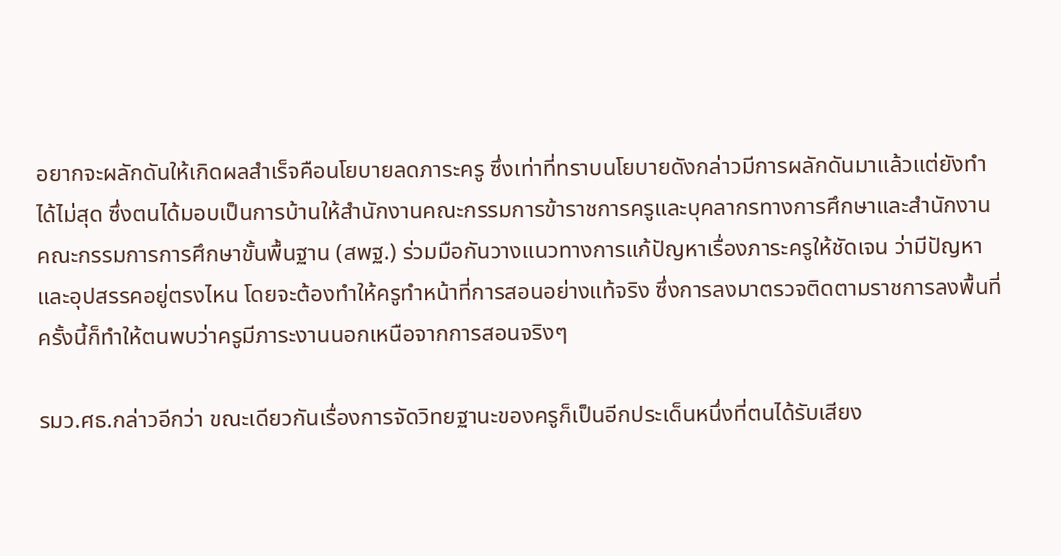อยากจะผลักดันให้เกิดผลสำเร็จคือนโยบายลดภาระครู ซึ่งเท่าที่ทราบนโยบายดังกล่าวมีการผลักดันมาแล้วแต่ยังทำได้ไม่สุด ซึ่งตนได้มอบเป็นการบ้านให้สำนักงานคณะกรรมการข้าราชการครูและบุคลากรทางการศึกษาและสำนักงานคณะกรรมการการศึกษาขั้นพื้นฐาน (สพฐ.) ร่วมมือกันวางแนวทางการแก้ปัญหาเรื่องภาระครูให้ชัดเจน ว่ามีปัญหาและอุปสรรคอยู่ตรงไหน โดยจะต้องทำให้ครูทำหน้าที่การสอนอย่างแท้จริง ซึ่งการลงมาตรวจติดตามราชการลงพื้นที่ครั้งนี้ก็ทำให้ตนพบว่าครูมีภาระงานนอกเหนือจากการสอนจริงๆ

รมว.ศธ.กล่าวอีกว่า ขณะเดียวกันเรื่องการจัดวิทยฐานะของครูก็เป็นอีกประเด็นหนึ่งที่ตนได้รับเสียง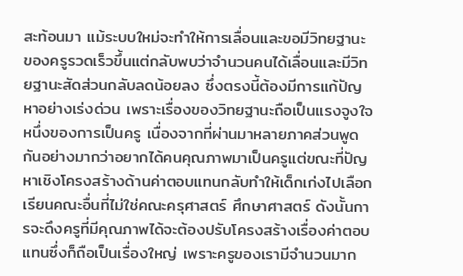สะท้อนมา แม้ระบบใหม่จะทำให้การเลื่อนและขอมีวิทยฐานะของครูรวดเร็วขึ้นแต่กลับพบว่าจำนวนคนได้เลื่อนและมีวิทยฐานะสัดส่วนกลับลดน้อยลง ซึ่งตรงนี้ต้องมีการแก้ปัญหาอย่างเร่งด่วน เพราะเรื่องของวิทยฐานะถือเป็นแรงจูงใจหนึ่งของการเป็นครู เนื่องจากที่ผ่านมาหลายภาคส่วนพูดกันอย่างมากว่าอยากได้คนคุณภาพมาเป็นครูแต่ขณะที่ปัญหาเชิงโครงสร้างด้านค่าตอบแทนกลับทำให้เด็กเก่งไปเลือกเรียนคณะอื่นที่ไม่ใช่คณะครุศาสตร์ ศึกษาศาสตร์ ดังนั้นการจะดึงครูที่มีคุณภาพได้จะต้องปรับโครงสร้างเรื่องค่าตอบแทนซึ่งก็ถือเป็นเรื่องใหญ่ เพราะครูของเรามีจำนวนมาก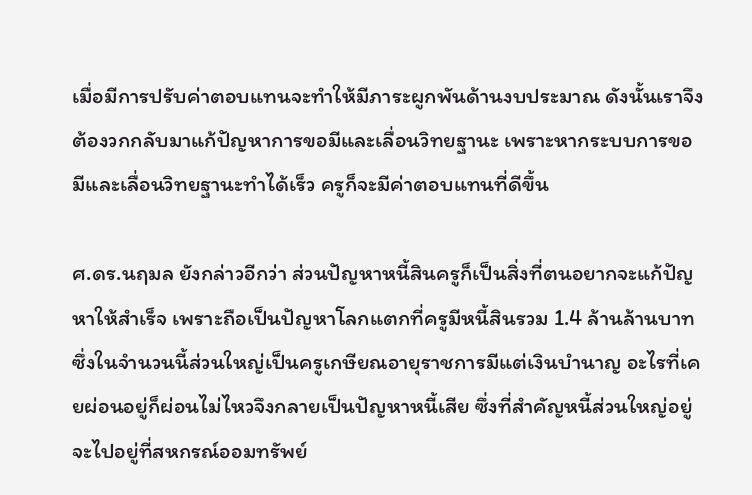เมื่อมีการปรับค่าตอบแทนจะทำให้มีภาระผูกพันด้านงบประมาณ ดังนั้นเราจึงต้องวกกลับมาแก้ปัญหาการขอมีและเลื่อนวิทยฐานะ เพราะหากระบบการขอมีและเลื่อนวิทยฐานะทำได้เร็ว ครูก็จะมีค่าตอบแทนที่ดีขึ้น

ศ.ดร.นฤมล ยังกล่าวอีกว่า ส่วนปัญหาหนี้สินครูก็เป็นสิ่งที่ตนอยากจะแก้ปัญหาให้สำเร็จ เพราะถือเป็นปัญหาโลกแตกที่ครูมีหนี้สินรวม 1.4 ล้านล้านบาท ซึ่งในจำนวนนี้ส่วนใหญ่เป็นครูเกษียณอายุราชการมีแต่เงินบำนาญ อะไรที่เคยผ่อนอยู่ก็ผ่อนไม่ไหวจึงกลายเป็นปัญหาหนี้เสีย ซึ่งที่สำคัญหนี้ส่วนใหญ่อยู่จะไปอยู่ที่สหกรณ์ออมทรัพย์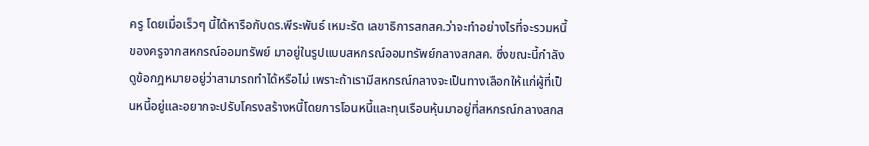ครู โดยเมื่อเร็วๆ นี้ได้หารือกับดร.พีระพันธ์ เหมะรัต เลขาธิการสกสค.ว่าจะทำอย่างไรที่จะรวมหนี้ของครูจากสหกรณ์ออมทรัพย์ มาอยู่ในรูปแบบสหกรณ์ออมทรัพย์กลางสกสค. ซึ่งขณะนี้กำลังดูข้อกฎหมายอยู่ว่าสามารถทำได้หรือไม่ เพราะถ้าเรามีสหกรณ์กลางจะเป็นทางเลือกให้แก่ผู้ที่เป็นหนี้อยู่และอยากจะปรับโครงสร้างหนี้โดยการโอนหนี้และทุนเรือนหุ้นมาอยู่ที่สหกรณ์กลางสกส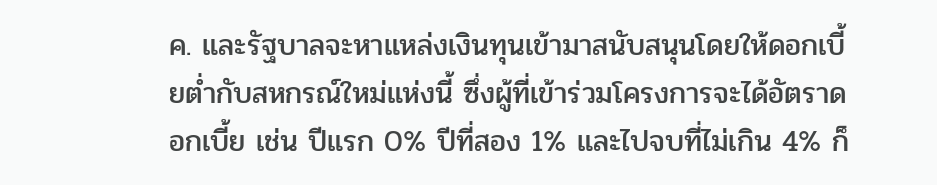ค. และรัฐบาลจะหาแหล่งเงินทุนเข้ามาสนับสนุนโดยให้ดอกเบี้ยต่ำกับสหกรณ์ใหม่แห่งนี้ ซึ่งผู้ที่เข้าร่วมโครงการจะได้อัตราดอกเบี้ย เช่น ปีแรก 0% ปีที่สอง 1% และไปจบที่ไม่เกิน 4% ก็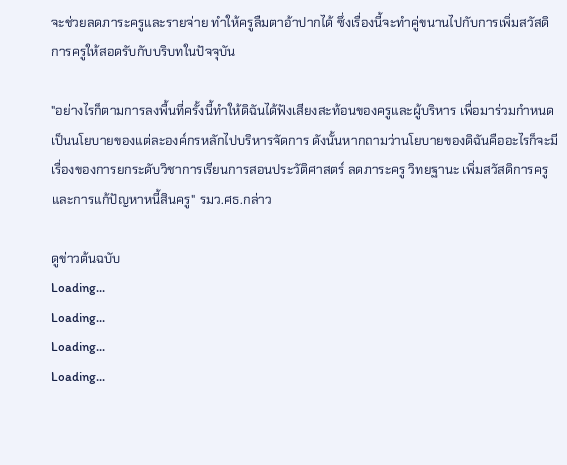จะช่วยลดภาระครูและรายจ่าย ทำให้ครูลืมตาอ้าปากได้ ซึ่งเรื่องนี้จะทำคู่ขนานไปกับการเพิ่มสวัสดิการครูให้สอดรับกับบริบทในปัจจุบัน

"อย่างไรก็ตามการลงพื้นที่ครั้งนี้ทำให้ดิฉันได้ฟังเสียงสะท้อนของครูและผู้บริหาร เพื่อมาร่วมกำหนดเป็นนโยบายของแต่ละองค์กรหลักไปบริหารจัดการ ดังนั้นหากถามว่านโยบายของดิฉันคืออะไรก็จะมีเรื่องของการยกระดับวิชาการเรียนการสอนประวัติศาสตร์ ลดภาระครู วิทยฐานะ เพิ่มสวัสดิการครู และการแก้ปัญหาหนี้สินครู" รมว.ศธ.กล่าว

ดูข่าวต้นฉบับ
Loading...
Loading...
Loading...
Loading...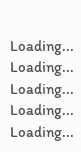Loading...
Loading...
Loading...
Loading...
Loading...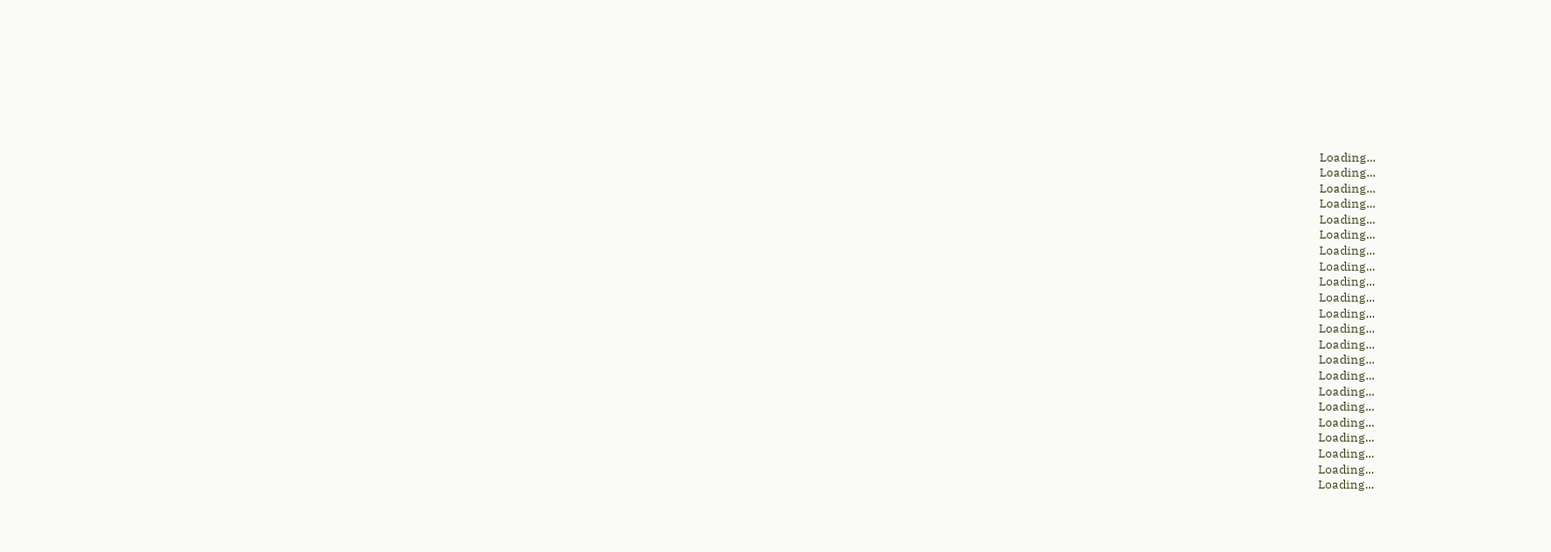Loading...
Loading...
Loading...
Loading...
Loading...
Loading...
Loading...
Loading...
Loading...
Loading...
Loading...
Loading...
Loading...
Loading...
Loading...
Loading...
Loading...
Loading...
Loading...
Loading...
Loading...
Loading...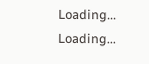Loading...
Loading...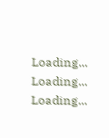Loading...
Loading...
Loading...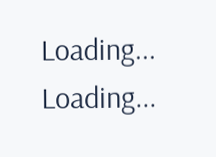Loading...
Loading...